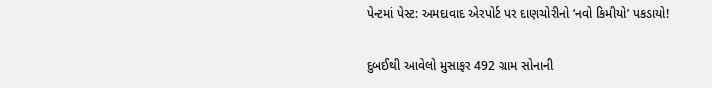પેન્ટમાં પેસ્ટ: અમદાવાદ એરપોર્ટ પર દાણચોરીનો ‘નવો કિમીયો’ પકડાયો!

દુબઈથી આવેલો મુસાફર 492 ગ્રામ સોનાની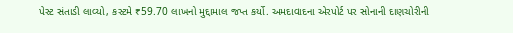પેસ્ટ સંતાડી લાવ્યો, કસ્ટમે ₹59.70 લાખનો મુદ્દામાલ જપ્ત કર્યો. અમદાવાદના એરપોર્ટ પર સોનાની દાણચોરીની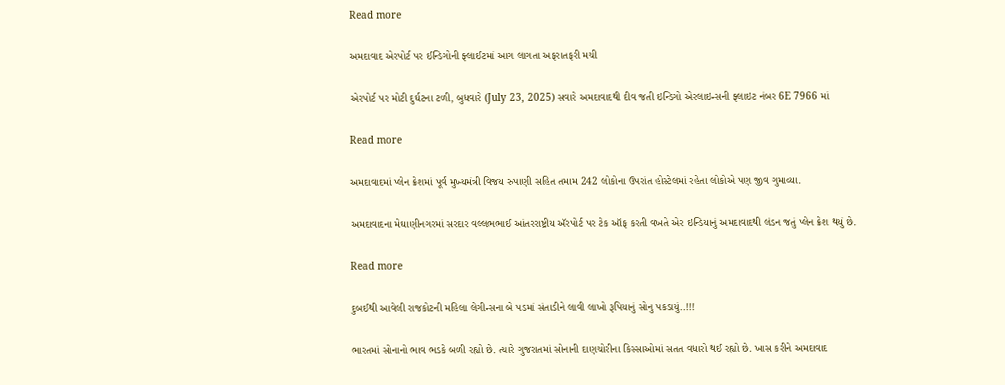Read more

અમદાવાદ એરપોર્ટ પર ઈન્ડિગોની ફ્લાઈટમાં આગ લાગતા અફરાતફરી મચી

એરપોર્ટ પર મોટી દુર્ઘટના ટળી, બુધવારે (July 23, 2025) સવારે અમદાવાદથી દીવ જતી ઇન્ડિગો એરલાઇન્સની ફ્લાઇટ નંબર 6E 7966 માં

Read more

અમદાવાદમાં પ્લેન ક્રેશમાં પૂર્વ મુખ્યમંત્રી વિજય રુપાણી સહિત તમામ 242 લોકોના ઉપરાંત હોસ્ટેલમાં રહેતા લોકોએ પણ જીવ ગુમાવ્યા.

અમદાવાદના મેઘાણીનગરમાં સરદાર વલ્લભભાઈ આંતરરાષ્ટ્રીય ઍરપોર્ટ પર ટેક ઑફ કરતી વખતે એર ઇન્ડિયાનું અમદાવાદથી લંડન જતું પ્લેન ક્રેશ થયું છે.

Read more

દુબઈથી આવેલી રાજકોટની મહિલા લેગીન્સના બે પડમાં સંતાડીને લાવી લાખો રૂપિયાનું સોનુ પકડાયું..!!!

ભારતમાં સોનાનો ભાવ ભડકે બળી રહ્યો છે. ત્યારે ગુજરાતમાં સોનાની દાણચોરીના કિસ્સાઓમાં સતત વધારો થઈ રહ્યો છે. ખાસ કરીને અમદાવાદ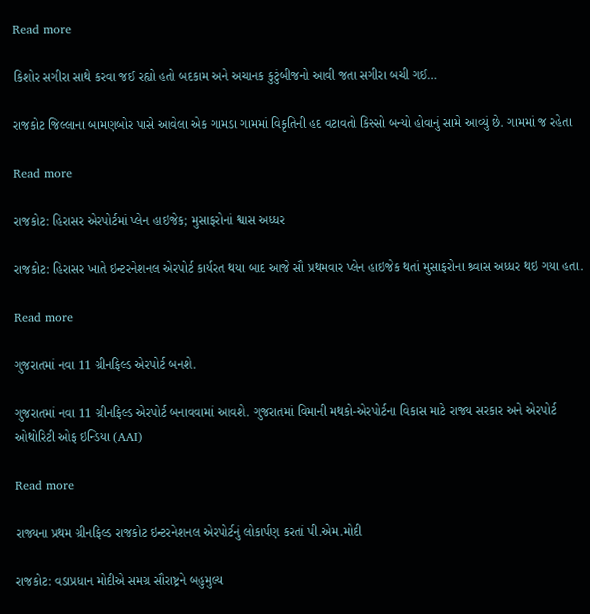Read more

કિશોર સગીરા સાથે કરવા જઈ રહ્યો હતો બદકામ અને અચાનક કુટુંબીજનો આવી જતા સગીરા બચી ગઈ…

રાજકોટ જિલ્લાના બામણબોર પાસે આવેલા એક ગામડા ગામમાં વિકૃતિની હદ વટાવતો કિસ્સો બન્યો હોવાનું સામે આવ્યું છે. ગામમાં જ રહેતા

Read more

રાજકોટ: હિરાસર એરપોર્ટમાં પ્લેન હાઇજેક; મુસાફરોનાં શ્વાસ અધ્ધર

રાજકોટ: હિરાસર ખાતે ઇન્ટરનેશનલ એરપોર્ટ કાર્યરત થયા બાદ આજે સૌ પ્રથમવાર પ્લેન હાઇજેક થતાં મુસાફરોના શ્ર્વાસ અધ્ધર થઇ ગયા હતા.

Read more

ગુજરાતમાં નવા 11 ગ્રીનફિલ્ડ એરપોર્ટ બનશે.

ગુજરાતમાં નવા 11 ગ્રીનફિલ્ડ એરપોર્ટ બનાવવામાં આવશે. ગુજરાતમાં વિમાની મથકો-એરપોર્ટના વિકાસ માટે રાજ્ય સરકાર અને એરપોર્ટ ઓથોરિટી ઓફ ઇન્ડિયા (AAI)

Read more

રાજ્યના પ્રથમ ગ્રીનફિલ્ડ રાજકોટ ઇન્ટરનેશનલ એરપોર્ટનું લોકાર્પણ કરતાં પી.એમ.મોદી

રાજકોટ: વડાપ્રધાન મોદીએ સમગ્ર સૌરાષ્ટ્રને બહુમુલ્ય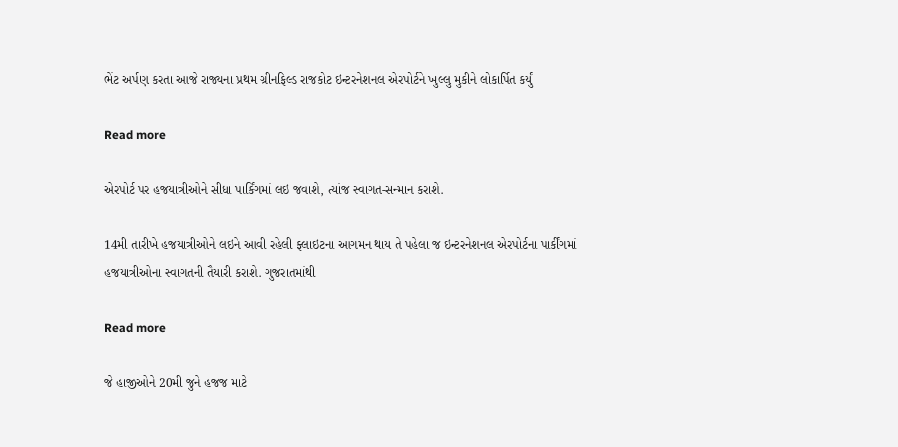ભેંટ અર્પણ કરતા આજે રાજ્યના પ્રથમ ગ્રીનફિલ્ડ રાજકોટ ઇન્ટરનેશનલ એરપોર્ટને ખુલ્લુ મુકીને લોકાર્પિત કર્યું

Read more

એરપોર્ટ પર હજયાત્રીઓને સીધા પાર્કિંગમાં લઇ જવાશે, ત્યાંજ સ્વાગત-સન્માન કરાશે.

14મી તારીખે હજયાત્રીઓને લઇને આવી રહેલી ફ્લાઇટના આગમન થાય તે પહેલા જ ઇન્ટરનેશનલ એરપોર્ટના પાર્કીંગમાં હજયાત્રીઓના સ્વાગતની તૈયારી કરાશે. ગુજરાતમાંથી

Read more

જે હાજીઓને 20મી જુને હજજ માટે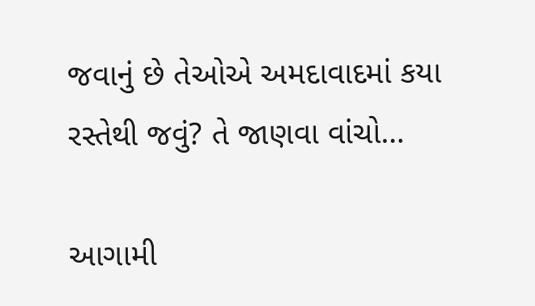જવાનું છે તેઓએ અમદાવાદમાં કયા રસ્તેથી જવું? તે જાણવા વાંચો…

આગામી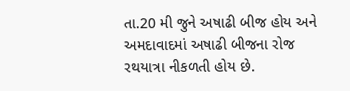તા.20 મી જુને અષાઢી બીજ હોય અને અમદાવાદમાં અષાઢી બીજના રોજ રથયાત્રા નીકળતી હોય છે.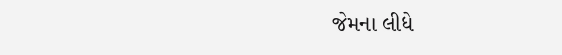જેમના લીધે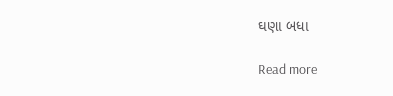ઘણા બધા

Read more